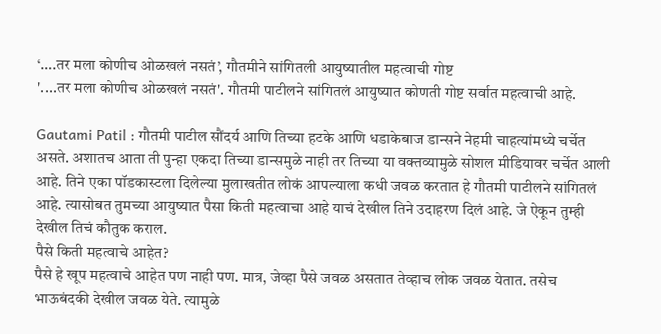‘….तर मला कोणीच ओळखलं नसतं’, गौतमीने सांगितली आयुष्यातील महत्वाची गोष्ट
'....तर मला कोणीच ओळखलं नसतं'. गौतमी पाटीलने सांगितलं आयुष्यात कोणती गोष्ट सर्वात महत्वाची आहे.

Gautami Patil : गौतमी पाटील सौंदर्य आणि तिच्या हटके आणि धडाकेबाज डान्सने नेहमी चाहत्यांमध्ये चर्चेत असते. अशातच आता ती पुन्हा एकदा तिच्या डान्समुळे नाही तर तिच्या या वक्तव्यामुळे सोशल मीडियावर चर्चेत आली आहे. तिने एका पॉडकास्टला दिलेल्या मुलाखतीत लोकं आपल्याला कधी जवळ करतात हे गौतमी पाटीलने सांगितलं आहे. त्यासोबत तुमच्या आयुष्यात पैसा किती महत्वाचा आहे याचं देखील तिने उदाहरण दिलं आहे. जे ऐकून तुम्ही देखील तिचं कौतुक कराल.
पैसे किती महत्वाचे आहेत?
पैसे हे खूप महत्वाचे आहेत पण नाही पण. मात्र, जेव्हा पैसे जवळ असतात तेव्हाच लोक जवळ येतात. तसेच भाऊबंदकी देखील जवळ येते. त्यामुळे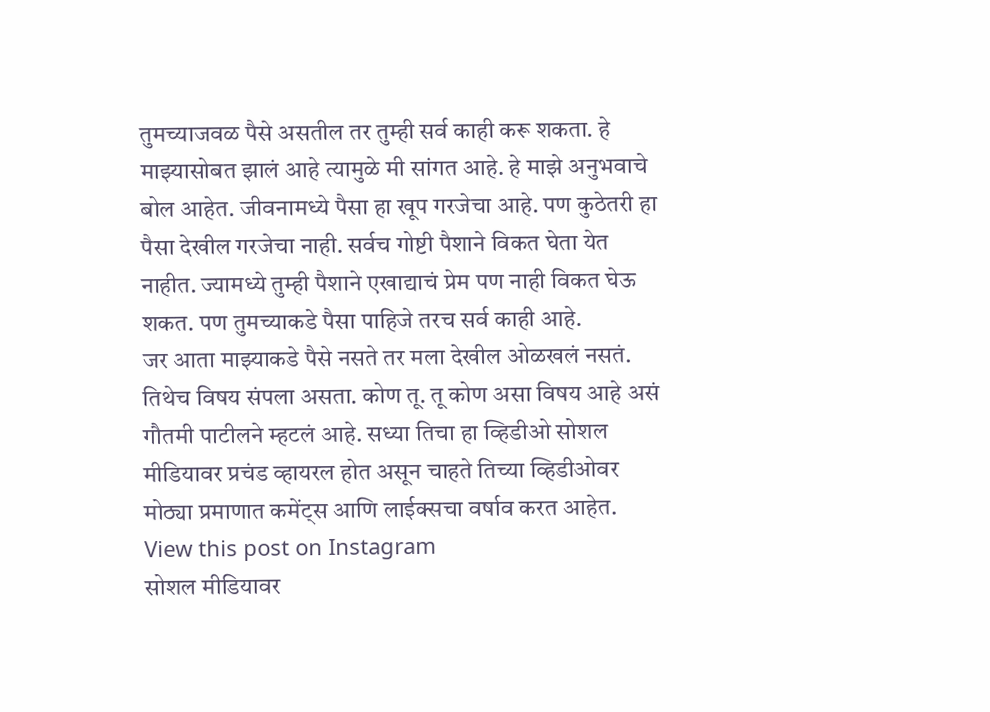तुमच्याजवळ पैसे असतील तर तुम्ही सर्व काही करू शकता. हे माझ्यासोबत झालं आहे त्यामुळे मी सांगत आहे. हे माझे अनुभवाचे बोल आहेत. जीवनामध्ये पैसा हा खूप गरजेचा आहे. पण कुठेतरी हा पैसा देखील गरजेचा नाही. सर्वच गोष्टी पैशाने विकत घेता येत नाहीत. ज्यामध्ये तुम्ही पैशाने एखाद्याचं प्रेम पण नाही विकत घेऊ शकत. पण तुमच्याकडे पैसा पाहिजे तरच सर्व काही आहे.
जर आता माझ्याकडे पैसे नसते तर मला देखील ओळखलं नसतं. तिथेच विषय संपला असता. कोण तू. तू कोण असा विषय आहे असं गौतमी पाटीलने म्हटलं आहे. सध्या तिचा हा व्हिडीओ सोशल मीडियावर प्रचंड व्हायरल होत असून चाहते तिच्या व्हिडीओवर मोठ्या प्रमाणात कमेंट्स आणि लाईक्सचा वर्षाव करत आहेत.
View this post on Instagram
सोशल मीडियावर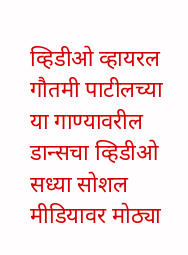व्हिडीओ व्हायरल
गौतमी पाटीलच्या या गाण्यावरील डान्सचा व्हिडीओ सध्या सोशल मीडियावर मोठ्या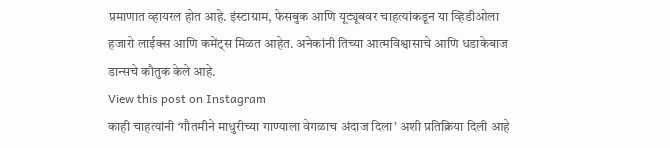प्रमाणात व्हायरल होत आहे. इंस्टाग्राम, फेसबुक आणि यूट्यूबवर चाहत्यांकडून या व्हिडीओला हजारो लाईक्स आणि कमेंट्स मिळत आहेत. अनेकांनी तिच्या आत्मविश्वासाचे आणि धडाकेबाज डान्सचे कौतुक केले आहे.
View this post on Instagram
काही चाहत्यांनी ‘गौतमीने माधुरीच्या गाण्याला वेगळाच अंदाज दिला’ अशी प्रतिक्रिया दिली आहे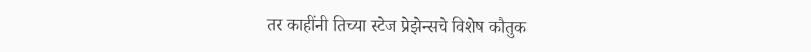तर काहींनी तिच्या स्टेज प्रेझेन्सचे विशेष कौतुक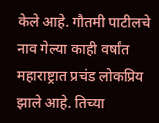केले आहे. गौतमी पाटीलचे नाव गेल्या काही वर्षांत महाराष्ट्रात प्रचंड लोकप्रिय झाले आहे. तिच्या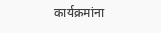कार्यक्रमांना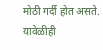मोठी गर्दी होत असते. यावेळीही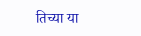तिच्या या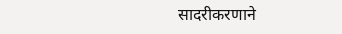सादरीकरणाने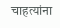चाहत्यांना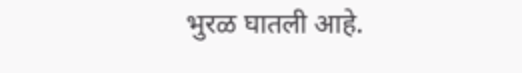भुरळ घातली आहे.